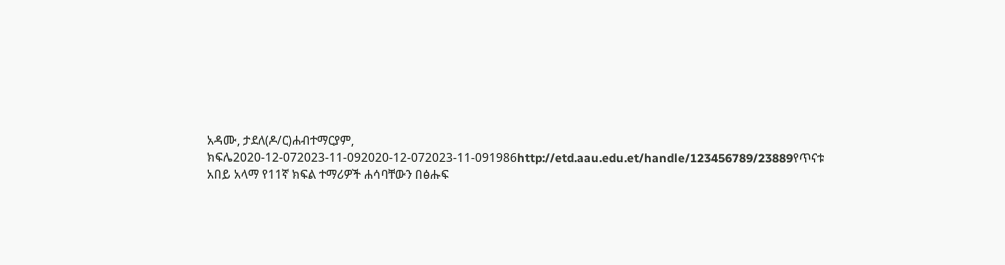አዳሙ, ታደለ(ዶ/ር)ሐብተማርያም, ክፍሌ2020-12-072023-11-092020-12-072023-11-091986http://etd.aau.edu.et/handle/123456789/23889የጥናቱ አበይ አላማ የ11ኛ ክፍል ተማሪዎች ሐሳባቸውን በፅሑፍ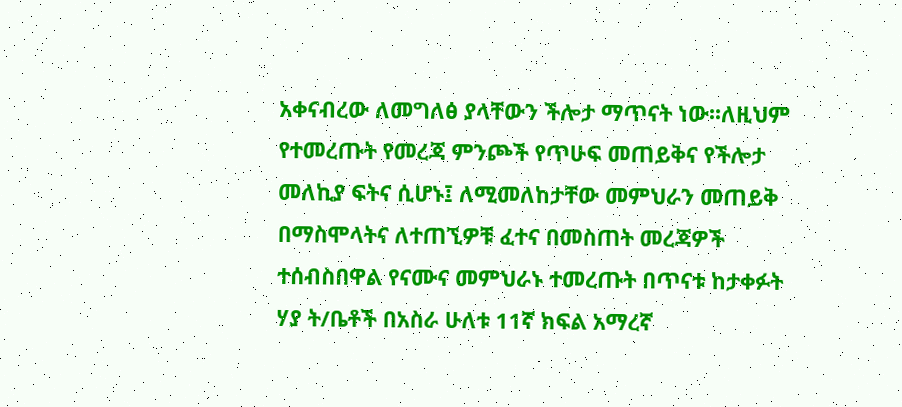አቀናብረው ለመግለፅ ያላቸውን ችሎታ ማጥናት ነው፡፡ለዚህም የተመረጡት የመረጃ ምንጮች የጥሁፍ መጠይቅና የችሎታ መለኪያ ፍትና ሲሆኑ፤ ለሚመለከታቸው መምህራን መጠይቅ በማስሞላትና ለተጠኚዎቹ ፈተና በመስጠት መረጃዎች ተሰብስበዋል የናሙና መምህራኑ ተመረጡት በጥናቱ ከታቀፉት ሃያ ት/ቤቶች በአስራ ሁለቱ 11ኛ ክፍል አማረኛ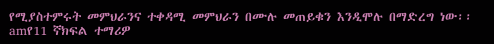የሚያስተምሩት መምህራንና ተቀዳሚ መምህራን በሙሉ መጠይቁን እንዲሞሉ በማድረግ ነው፡፡amየ11 ኛክፍል ተማሪዎ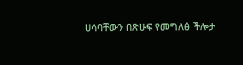ሀሳባቸውን በጽሁፍ የመግለፅ ችሎታ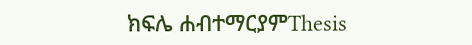ክፍሌ ሐብተማርያምThesis